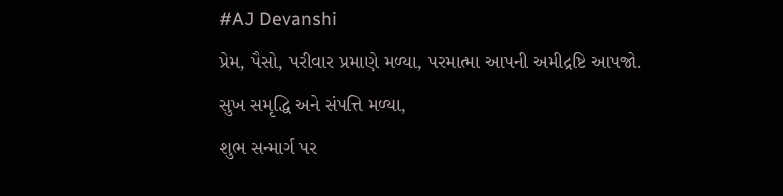#AJ Devanshi
પ્રેમ, પૈસો, પરીવાર પ્રમાણે મળ્યા, પરમાત્મા આપની અમીદ્રષ્ટિ આપજો.
સુખ સમૃદ્ધિ અને સંપત્તિ મળ્યા,
શુભ સન્માર્ગ પર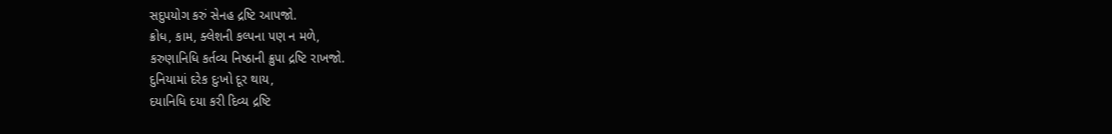સદુપયોગ કરું સેનહ દ્રષ્ટિ આપજો.
ક્રોધ, કામ, ક્લેશની કલ્પના પણ ન મળે,
કરુણાનિધિ કર્તવ્ય નિષ્ઠાની ક્રુપા દ્રષ્ટિ રાખજો.
દુનિયામાં દરેક દુઃખો દૂર થાય,
દયાનિધિ દયા કરી દિવ્ય દ્રષ્ટિ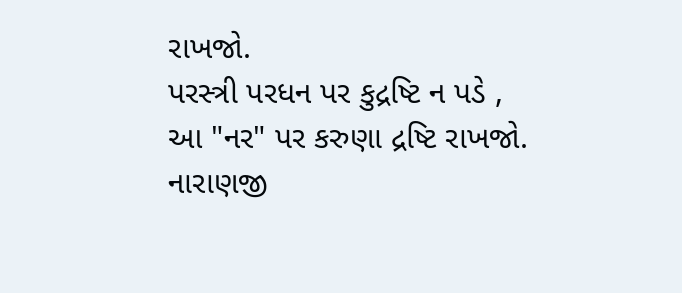રાખજો.
પરસ્ત્રી પરધન પર કુદ્રષ્ટિ ન પડે ,
આ "નર" પર કરુણા દ્રષ્ટિ રાખજો.
નારાણજી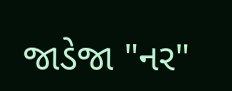જાડેજા "નર"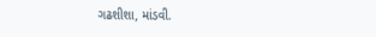ગઢશીશા, માંડવી.